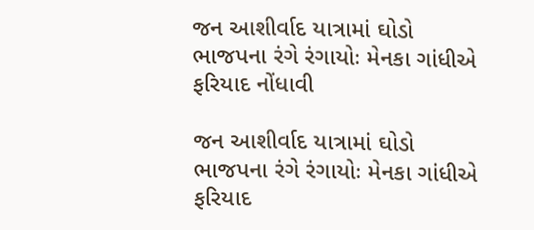જન આશીર્વાદ યાત્રામાં ઘોડો ભાજપના રંગે રંગાયોઃ મેનકા ગાંધીએ ફરિયાદ નોંધાવી

જન આશીર્વાદ યાત્રામાં ઘોડો ભાજપના રંગે રંગાયોઃ મેનકા ગાંધીએ ફરિયાદ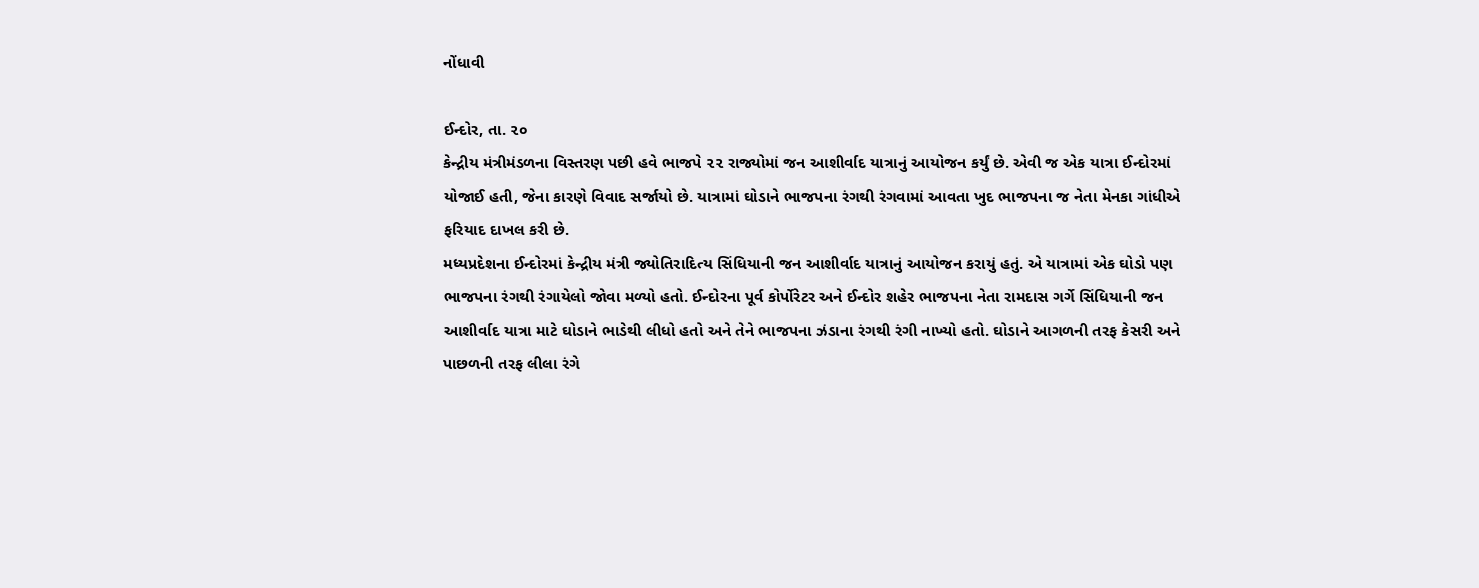નોંધાવી

ઈન્દોર, તા. ૨૦
કેન્દ્રીય મંત્રીમંડળના વિસ્તરણ પછી હવે ભાજપે ૨૨ રાજ્યોમાં જન આશીર્વાદ યાત્રાનું આયોજન કર્યું છે. એવી જ એક યાત્રા ઈન્દોરમાં યોજાઈ હતી, જેના કારણે વિવાદ સર્જાયો છે. યાત્રામાં ઘોડાને ભાજપના રંગથી રંગવામાં આવતા ખુદ ભાજપના જ નેતા મેનકા ગાંધીએ ફરિયાદ દાખલ કરી છે.
મધ્યપ્રદેશના ઈન્દોરમાં કેન્દ્રીય મંત્રી જ્યોતિરાદિત્ય સિંધિયાની જન આશીર્વાદ યાત્રાનું આયોજન કરાયું હતું. એ યાત્રામાં એક ઘોડો પણ ભાજપના રંગથી રંગાયેલો જોવા મળ્યો હતો. ઈન્દોરના પૂર્વ કોર્પોરેટર અને ઈન્દોર શહેર ભાજપના નેતા રામદાસ ગર્ગે સિંધિયાની જન આશીર્વાદ યાત્રા માટે ઘોડાને ભાડેથી લીધો હતો અને તેને ભાજપના ઝંડાના રંગથી રંગી નાખ્યો હતો. ઘોડાને આગળની તરફ કેસરી અને પાછળની તરફ લીલા રંગે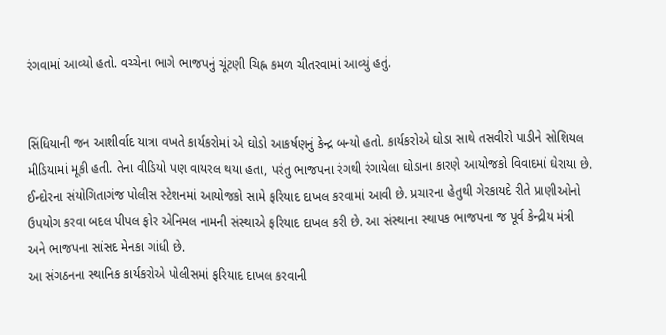રંગવામાં આવ્યો હતો. વચ્ચેના ભાગે ભાજપનું ચૂંટણી ચિહ્ન કમળ ચીતરવામાં આવ્યું હતું.


સિંધિયાની જન આશીર્વાદ યાત્રા વખતે કાર્યકરોમાં એ ઘોડો આકર્ષણનું કેન્દ્ર બન્યો હતો. કાર્યકરોએ ઘોડા સાથે તસવીરો પાડીને સોશિયલ મીડિયામાં મૂકી હતી. તેના વીડિયો પણ વાયરલ થયા હતા, પરંતુ ભાજપના રંગથી રંગાયેલા ઘોડાના કારણે આયોજકો વિવાદમાં ઘેરાયા છે.
ઈન્દોરના સંયોગિતાગંજ પોલીસ સ્ટેશનમાં આયોજકો સામે ફરિયાદ દાખલ કરવામાં આવી છે. પ્રચારના હેતુથી ગેરકાયદે રીતે પ્રાણીઓનો ઉપયોગ કરવા બદલ પીપલ ફોર એનિમલ નામની સંસ્થાએ ફરિયાદ દાખલ કરી છે. આ સંસ્થાના સ્થાપક ભાજપના જ પૂર્વ કેન્દ્રીય મંત્રી અને ભાજપના સાંસદ મેનકા ગાંધી છે.
આ સંગઠનના સ્થાનિક કાર્યકરોએ પોલીસમાં ફરિયાદ દાખલ કરવાની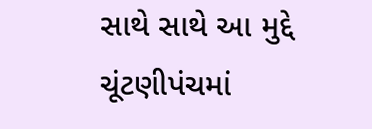સાથે સાથે આ મુદ્દે ચૂંટણીપંચમાં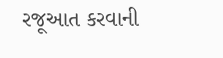રજૂઆત કરવાની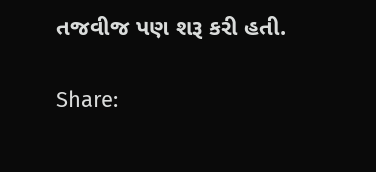તજવીજ પણ શરૂ કરી હતી.

Share: